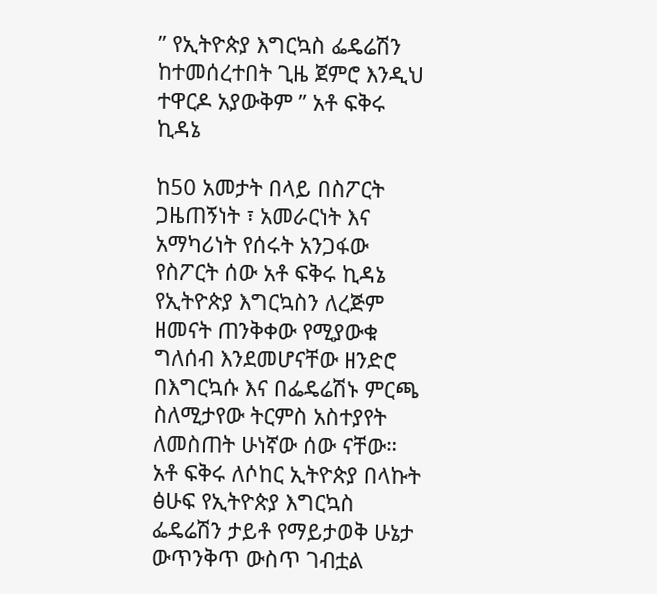” የኢትዮጵያ እግርኳስ ፌዴሬሽን ከተመሰረተበት ጊዜ ጀምሮ እንዲህ ተዋርዶ አያውቅም ” አቶ ፍቅሩ ኪዳኔ

ከ50 አመታት በላይ በስፖርት ጋዜጠኝነት ፣ አመራርነት እና አማካሪነት የሰሩት አንጋፋው የስፖርት ሰው አቶ ፍቅሩ ኪዳኔ የኢትዮጵያ እግርኳስን ለረጅም ዘመናት ጠንቅቀው የሚያውቁ ግለሰብ እንደመሆናቸው ዘንድሮ በእግርኳሱ እና በፌዴሬሽኑ ምርጫ ስለሚታየው ትርምስ አስተያየት ለመስጠት ሁነኛው ሰው ናቸው።  አቶ ፍቅሩ ለሶከር ኢትዮጵያ በላኩት ፅሁፍ የኢትዮጵያ እግርኳስ ፌዴሬሽን ታይቶ የማይታወቅ ሁኔታ ውጥንቅጥ ውስጥ ገብቷል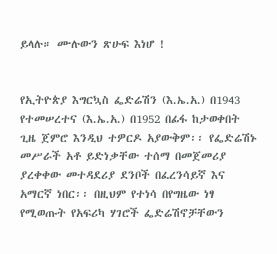ይላሉ። ሙሉውን ጽሁፍ እነሆ !


የኢትዮጵያ እግርኳስ ፌድሬሽን (እ.ኤ.አ.) በ1943 የተመሠረተና (እ.ኤ.አ.) በ1952 በፊፋ ከታወቀበት ጊዜ ጀምሮ እንዲህ ተዎርዶ አያውቅም፡፡ የፌድሬሽኑ መሥራች አቶ ይድነቃቸው ተሰማ በመጀመሪያ ያረቀቀው መተዳደሪያ ደንቦች በፈረንሳይኛ እና አማርኛ ነበር፡፡ በዚህም የተነሳ በየግዜው ነፃ የሚወጡት የአፍሪካ ሃገሮች ፌድሬሽኖቻቸውን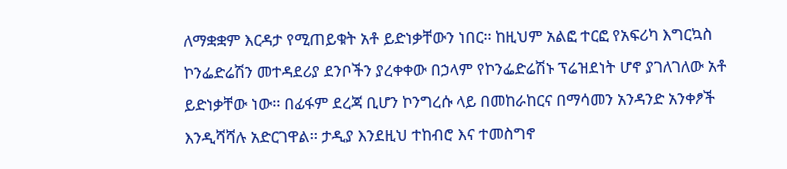ለማቋቋም እርዳታ የሚጠይቁት አቶ ይድነቃቸውን ነበር፡፡ ከዚህም አልፎ ተርፎ የአፍሪካ እግርኳስ ኮንፌድሬሽን መተዳደሪያ ደንቦችን ያረቀቀው በኃላም የኮንፌድሬሽኑ ፕሬዝደነት ሆኖ ያገለገለው አቶ ይድነቃቸው ነው፡፡ በፊፋም ደረጃ ቢሆን ኮንግረሱ ላይ በመከራከርና በማሳመን አንዳንድ አንቀፆች እንዲሻሻሉ አድርገዋል፡፡ ታዲያ እንደዚህ ተከብሮ እና ተመስግኖ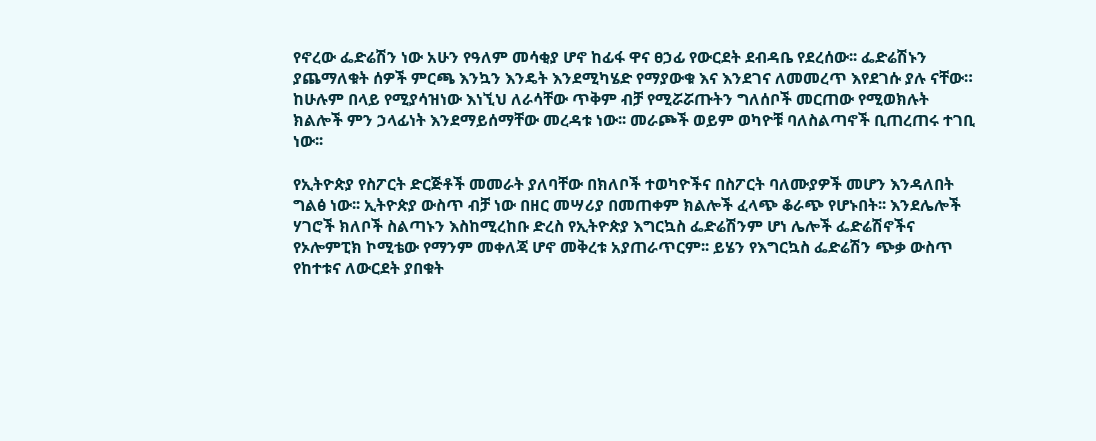የኖረው ፌድሬሽን ነው አሁን የዓለም መሳቂያ ሆኖ ከፊፋ ዋና ፀኃፊ የውርደት ደብዳቤ የደረሰው፡፡ ፌድሬሽኑን ያጨማለቁት ሰዎች ምርጫ እንኳን እንዴት እንደሚካሄድ የማያውቁ እና እንደገና ለመመረጥ እየደገሱ ያሉ ናቸው። ከሁሉም በላይ የሚያሳዝነው እነኚህ ለራሳቸው ጥቅም ብቻ የሚሯሯጡትን ግለሰቦች መርጠው የሚወክሉት ክልሎች ምን ኃላፊነት እንደማይሰማቸው መረዳቱ ነው፡፡ መራጮች ወይም ወካዮቹ ባለስልጣኖች ቢጠረጠሩ ተገቢ ነው፡፡

የኢትዮጵያ የስፖርት ድርጅቶች መመራት ያለባቸው በክለቦች ተወካዮችና በስፖርት ባለሙያዎች መሆን እንዳለበት ግልፅ ነው፡፡ ኢትዮጵያ ውስጥ ብቻ ነው በዘር መሣሪያ በመጠቀም ክልሎች ፈላጭ ቆራጭ የሆኑበት፡፡ እንደሌሎች ሃገሮች ክለቦች ስልጣኑን እስከሚረከቡ ድረስ የኢትዮጵያ እግርኳስ ፌድሬሽንም ሆነ ሌሎች ፌድሬሽኖችና የኦሎምፒክ ኮሚቴው የማንም መቀለጃ ሆኖ መቅረቱ አያጠራጥርም፡፡ ይሄን የእግርኳስ ፌድሬሽን ጭቃ ውስጥ የከተቱና ለውርደት ያበቁት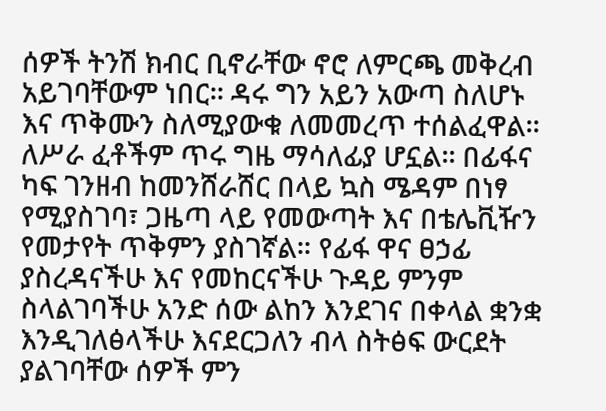ሰዎች ትንሽ ክብር ቢኖራቸው ኖሮ ለምርጫ መቅረብ አይገባቸውም ነበር፡፡ ዳሩ ግን አይን አውጣ ስለሆኑ እና ጥቅሙን ስለሚያውቁ ለመመረጥ ተሰልፈዋል፡፡ ለሥራ ፈቶችም ጥሩ ግዜ ማሳለፊያ ሆኗል፡፡ በፊፋና ካፍ ገንዘብ ከመንሸራሸር በላይ ኳስ ሜዳም በነፃ የሚያስገባ፣ ጋዜጣ ላይ የመውጣት እና በቴሌቪዥን የመታየት ጥቅምን ያስገኛል። የፊፋ ዋና ፀኃፊ ያስረዳናችሁ እና የመከርናችሁ ጉዳይ ምንም ስላልገባችሁ አንድ ሰው ልከን እንደገና በቀላል ቋንቋ እንዲገለፅላችሁ እናደርጋለን ብላ ስትፅፍ ውርደት ያልገባቸው ሰዎች ምን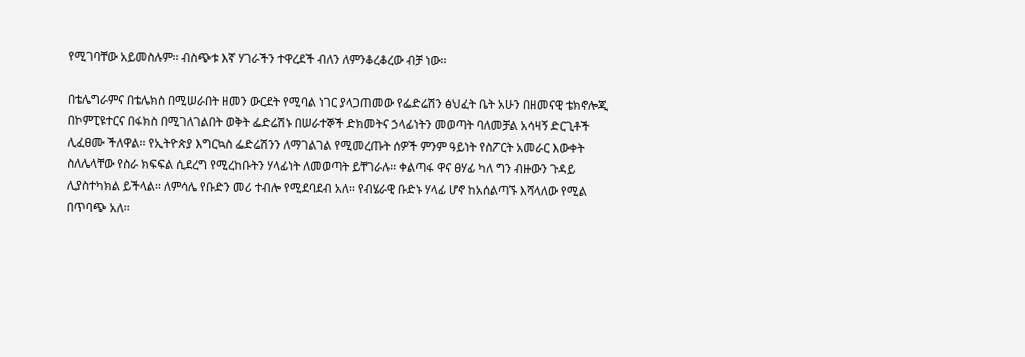የሚገባቸው አይመስሉም፡፡ ብስጭቱ እኛ ሃገራችን ተዋረደች ብለን ለምንቆረቆረው ብቻ ነው፡፡

በቴሌግራምና በቴሌክስ በሚሠራበት ዘመን ውርደት የሚባል ነገር ያላጋጠመው የፌድሬሽን ፅህፈት ቤት አሁን በዘመናዊ ቴክኖሎጂ በኮምፒዩተርና በፋክስ በሚገለገልበት ወቅት ፌድሬሽኑ በሠራተኞች ድክመትና ኃላፊነትን መወጣት ባለመቻል አሳዛኝ ድርጊቶች ሊፈፀሙ ችለዋል፡፡ የኢትዮጵያ እግርኳስ ፌድሬሽንን ለማገልገል የሚመረጡት ሰዎች ምንም ዓይነት የስፖርት አመራር እውቀት ስለሌላቸው የስራ ክፍፍል ሲደረግ የሚረከቡትን ሃላፊነት ለመወጣት ይቸገራሉ፡፡ ቀልጣፋ ዋና ፀሃፊ ካለ ግን ብዙውን ጉዳይ ሊያስተካክል ይችላል፡፡ ለምሳሌ የቡድን መሪ ተብሎ የሚደባደብ አለ፡፡ የብሄራዊ ቡድኑ ሃላፊ ሆኖ ከአሰልጣኙ እሻላለው የሚል በጥባጭ አለ፡፡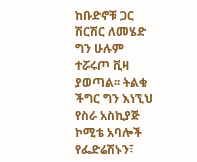ከቡድኖቹ ጋር ሽርሽር ለመሄድ ግን ሁሉም ተሯሩጦ ቪዛ ያወጣል፡፡ ትልቁ ችግር ግን እነኚህ የስራ አስኪያጅ ኮሚቴ አባሎች የፌድሬሽኑን፣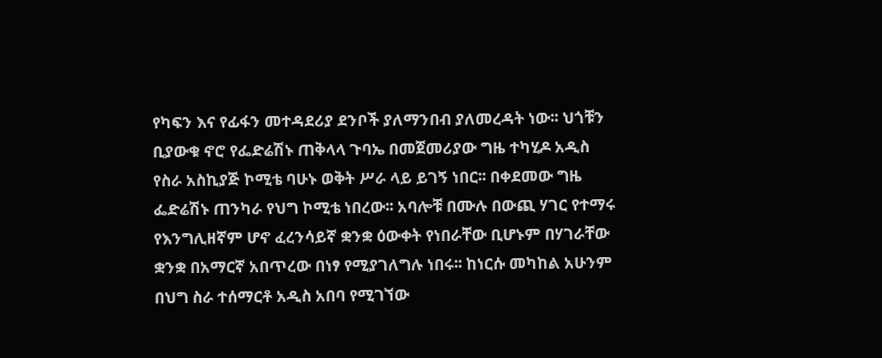የካፍን እና የፊፋን መተዳደሪያ ደንቦች ያለማንበብ ያለመረዳት ነው፡፡ ህጎቹን ቢያውቁ ኖሮ የፌድሬሽኑ ጠቅላላ ጉባኤ በመጀመሪያው ግዜ ተካሂዶ አዲስ የስራ አስኪያጅ ኮሚቴ ባሁኑ ወቅት ሥራ ላይ ይገኝ ነበር፡፡ በቀደመው ግዜ ፌድሬሽኑ ጠንካራ የህግ ኮሚቴ ነበረው፡፡ አባሎቹ በሙሉ በውጪ ሃገር የተማሩ የእንግሊዘኛም ሆኖ ፈረንሳይኛ ቋንቋ ዕውቀት የነበራቸው ቢሆኑም በሃገራቸው ቋንቋ በአማርኛ አበጥረው በነፃ የሚያገለግሉ ነበሩ፡፡ ከነርሱ መካከል አሁንም በህግ ስራ ተሰማርቶ አዲስ አበባ የሚገኘው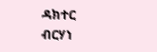ዳክተር ብርሃነ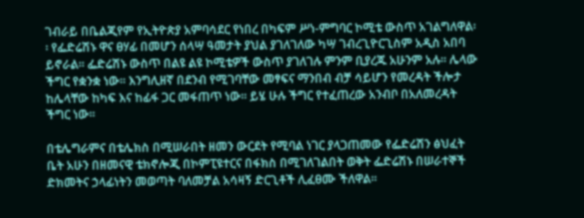ገብራይ በቤልጂየም የኢትዮጵያ አምባሳደር የነበረ በካፍም ሥነ-ምግባር ኮሚቴ ውስጥ አገልግለዋል፡፡ የፌድሬሽኑ ዋና ፀሃፊ በመሆን ሰላሣ ዓመታት ያህል ያገለገለው ካሣ ገብረጊዮርጊስም አዲስ አበባ ይኖራል፡፡ ፌድሬሽኑ ውስጥ በልዩ ልዩ ኮሚቴዎች ውስጥ ያገለገሉ ምንም ቢያረጁ አሁንም አሉ፡፡ ሌላው ችግር የቋንቋ ነው፡፡ እንግሊዘኛ በደንብ የሚገባቸው መፃፍና ማንበብ ብቻ ሳይሆን የመረዳት ችሎታ ከሌላቸው ከካፍ እና ከፊፋ ጋር መፋጠጥ ነው፡፡ ይሄ ሁሉ ችግር የተፈጠረው አንብቦ በአለመረዳት ችግር ነው፡፡

በቴሌግራምና በቴሌክስ በሚሠራበት ዘመን ውርደት የሚባል ነገር ያላጋጠመው የፌድሬሽን ፅህፈት ቤት አሁን በዘመናዊ ቴክኖሎጂ በኮምፒዩተርና በፋክስ በሚገለገልበት ወቅት ፌድሬሽኑ በሠራተኞች ድክመትና ኃላፊነትን መወጣት ባለመቻል አሳዛኝ ድርጊቶች ሊፈፀሙ ችለዋል፡፡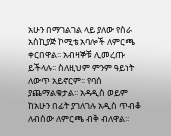አሁን በማገልገል ላይ ያለው የስራ አስኪያጅ ኮሚቴ አባሎች ለምርጫ ቀርበዋል፡፡ አብዛኞቹ ሊመረጡ ይችላሉ፡፡ ስለዚህም ምንም ዓይነት ለውጥ አይኖርም፡፡ የባሰ ያጨማልቁታል፡፡ አዳዲስ ወይም ከአሁን በፊት ያገለገሉ አዲስ ጥብቆ ለብሰው ለምርጫ ብቅ ብለዋል፡፡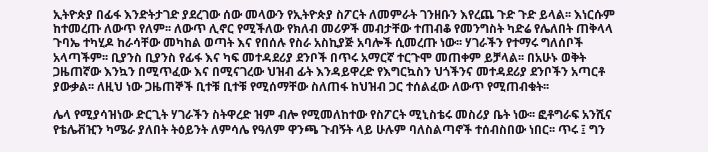ኢትዮጵያ በፊፋ እንድትታገድ ያደረገው ሰው መላውን የኢትዮጵያ ስፖርት ለመምራት ገንዘቡን እየረጨ ጉድ ጉድ ይላል፡፡ እነርሱም ከተመረጡ ለውጥ የለም፡፡ ለውጥ ሊኖር የሚችለው የክለብ መሪዎች መብታቸው ተጠብቆ የመንግስት ካድሬ የሌለበት ጠቅላላ ጉባኤ ተካሂዶ ከራሳቸው መካከል ወጣት እና የበሰሉ የስራ አስኪያጅ አባሎች ሲመረጡ ነው፡፡ ሃገራችን የተማሩ ግለሰቦች አላጣችም፡፡ ቢያንስ ቢያንስ የፊፋ እና ካፍ መተዳደሪያ ደንቦች በጥሩ አማርኛ ተርጉሞ መጠቀም ይቻላል፡፡ በአሁኑ ወቅት ጋዜጠኛው እንኳን በሚጥፈው እና በሚናገረው ህዝብ ፊት እንዳይዋረድ የእግርኳስን ህጎችንና መተዳደሪያ ደንቦችን አጣርቶ ያውቃል፡፡ ለዚህ ነው ጋዜጠኞች ቢተቹ ቢተቹ የሚሰማቸው ስለጠፋ ከህዝብ ጋር ተሰልፈው ለውጥ የሚጠብቁት፡፡

ሌላ የሚያሳዝነው ድርጊት ሃገራችን ስትዋረድ ዝም ብሎ የሚመለከተው የስፖርት ሚኒስቴሩ መስሪያ ቤት ነው፡፡ ፎቶግራፍ አንሺና የቴሌቭዢን ካሜራ ያለበት ትዕይንት ለምሳሌ የዓለም ዋንጫ ጉብኝት ላይ ሁሉም ባለስልጣኖች ተሰብስበው ነበር፡፡ ጥሩ ፤ ግን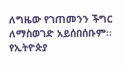ለግዜው የገጠመንን ችግር ለማስወገድ አይሰበሰቡም፡፡ የኢትዮጵያ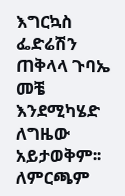እግርኳስ ፌድሬሽን ጠቅላላ ጉባኤ መቼ እንደሚካሄድ ለግዜው አይታወቅም፡፡ ለምርጫም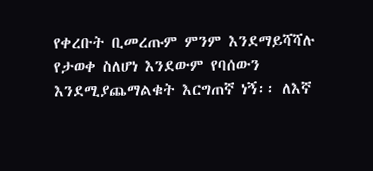የቀረቡት ቢመረጡም ምንም እንደማይሻሻሉ የታወቀ ስለሆነ እንደውም የባሰውን እንደሚያጨማልቁት እርግጠኛ ነኝ፡፡ ለእኛ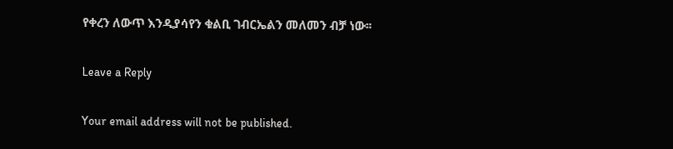የቀረን ለውጥ እንዲያሳየን ቁልቢ ገብርኤልን መለመን ብቻ ነው፡፡

Leave a Reply

Your email address will not be published.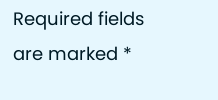Required fields are marked *